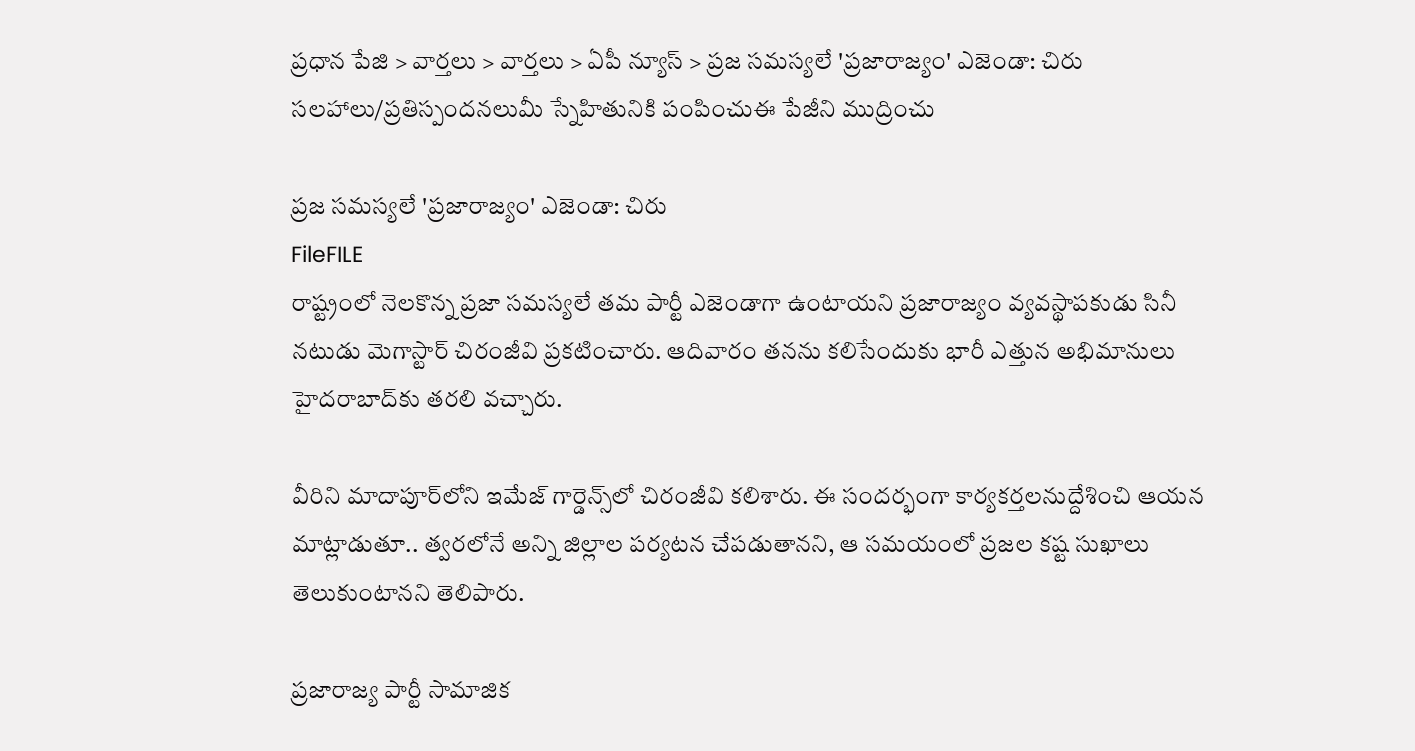ప్రధాన పేజి > వార్తలు > వార్తలు > ఏపీ న్యూస్ > ప్రజ సమస్యలే 'ప్రజారాజ్యం' ఎజెండా: చిరు
సలహాలు/ప్రతిస్పందనలుమీ స్నేహితునికి పంపించుఈ పేజీని ముద్రించు

ప్రజ సమస్యలే 'ప్రజారాజ్యం' ఎజెండా: చిరు
FileFILE
రాష్ట్రంలో నెలకొన్న ప్రజా సమస్యలే తమ పార్టీ ఎజెండాగా ఉంటాయని ప్రజారాజ్యం వ్యవస్థాపకుడు సినీ నటుడు మెగాస్టార్ చిరంజీవి ప్రకటించారు. ఆదివారం తనను కలిసేందుకు భారీ ఎత్తున అభిమానులు హైదరాబాద్‌కు తరలి వచ్చారు.

వీరిని మాదాపూర్‌లోని ఇమేజ్ గార్డెన్స్‌లో చిరంజీవి కలిశారు. ఈ సందర్భంగా కార్యకర్తలనుద్దేశించి ఆయన మాట్లాడుతూ.. త్వరలోనే అన్ని జిల్లాల పర్యటన చేపడుతానని, ఆ సమయంలో ప్రజల కష్ట సుఖాలు తెలుకుంటానని తెలిపారు.

ప్రజారాజ్య పార్టీ సామాజిక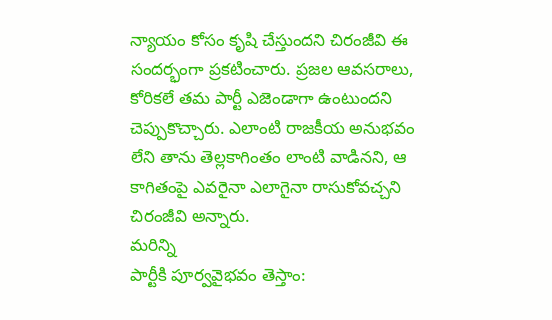న్యాయం కోసం కృషి చేస్తుందని చిరంజీవి ఈ సందర్భంగా ప్రకటించారు. ప్రజల ఆవసరాలు, కోరికలే తమ పార్టీ ఎజెండాగా ఉంటుందని చెప్పుకొచ్చారు. ఎలాంటి రాజకీయ అనుభవం లేని తాను తెల్లకాగింతం లాంటి వాడినని, ఆ కాగితంపై ఎవరైనా ఎలాగైనా రాసుకోవచ్చని చిరంజీవి అన్నారు.
మరిన్ని
పార్టీకి పూర్వవైభవం తెస్తాం: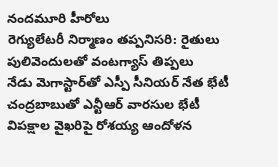నందమూరి హీరోలు
రెగ్యులేటరీ నిర్మాణం తప్పనిసరి: రైతులు
పులివెందులతో వంటగ్యాస్ తిప్పలు
నేడు మెగాస్టార్‌తో ఎస్పీ సీనియర్ నేత భేటీ
చంద్రబాబుతో ఎన్టీఆర్ వారసుల భేటీ
విపక్షాల వైఖరిపై రోశయ్య ఆందోళన